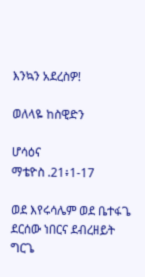እንኳን አደረስዎ!

ወለላዬ ከስዊድን

ሆሳዕና
ማቴዮስ .21፥1-17

ወደ እየሩሳሌም ወደ ቤተፋጌ
ደርሰው ነበርና ደብረዘይት ግርጌ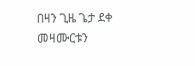በዛን ጊዜ ጌታ ደቀ መዛሙርቱን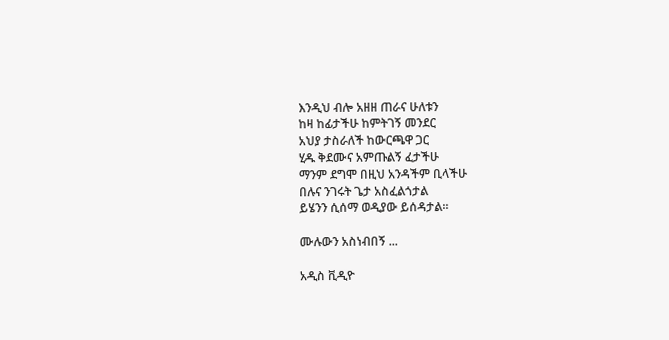እንዲህ ብሎ አዘዘ ጠራና ሁለቱን
ከዛ ከፊታችሁ ከምትገኝ መንደር
አህያ ታስራለች ከውርጫዋ ጋር
ሂዱ ቅደሙና አምጡልኝ ፈታችሁ
ማንም ደግሞ በዚህ አንዳችም ቢላችሁ
በሉና ንገሩት ጌታ አስፈልጎታል
ይሄንን ሲሰማ ወዲያው ይሰዳታል።

ሙሉውን አስነብበኝ ...

አዲስ ቪዲዮ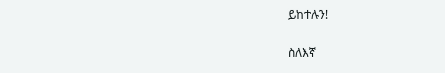ይከተሉን!

ስለእኛ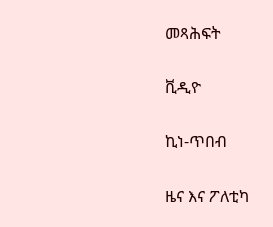መጻሕፍት

ቪዲዮ

ኪነ-ጥበብ

ዜና እና ፖለቲካ